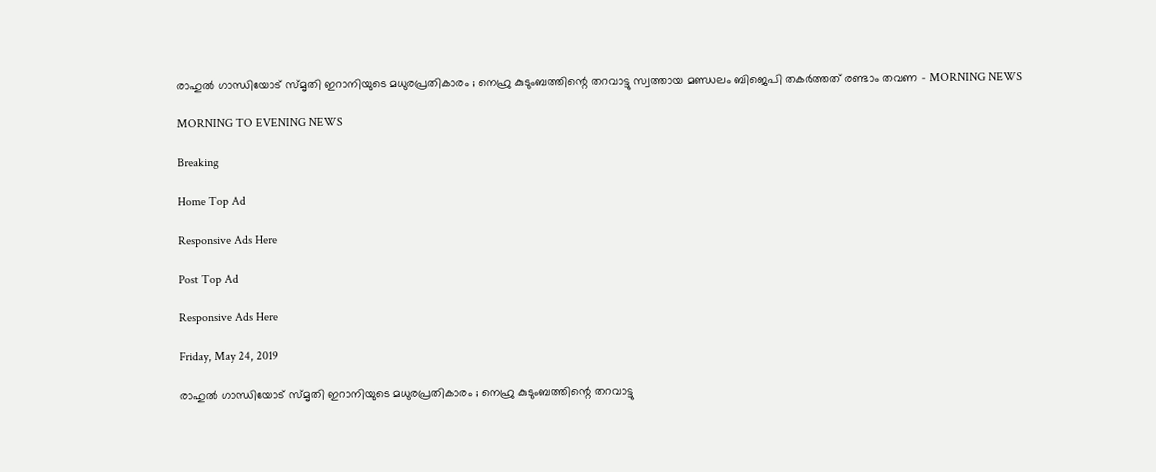രാഹുല്‍ ഗാന്ധിയോട് സ്മൃതി ഇറാനിയുടെ മധുരപ്രതികാരം ; നെഹ്രു കുടുംബത്തിന്റെ തറവാട്ടു സ്വത്തായ മണ്ഡലം ബിജെപി തകര്‍ത്തത് രണ്ടാം തവണ - MORNING NEWS

MORNING TO EVENING NEWS

Breaking

Home Top Ad

Responsive Ads Here

Post Top Ad

Responsive Ads Here

Friday, May 24, 2019

രാഹുല്‍ ഗാന്ധിയോട് സ്മൃതി ഇറാനിയുടെ മധുരപ്രതികാരം ; നെഹ്രു കുടുംബത്തിന്റെ തറവാട്ടു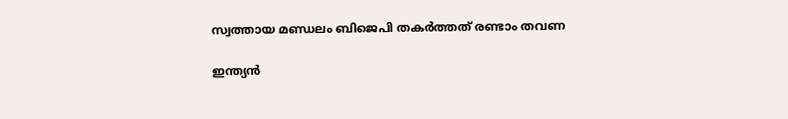സ്വത്തായ മണ്ഡലം ബിജെപി തകര്‍ത്തത് രണ്ടാം തവണ

ഇന്ത്യന്‍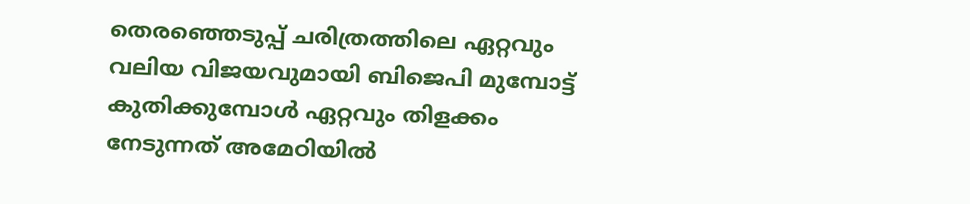തെരഞ്ഞെടുപ്പ് ചരിത്രത്തിലെ ഏറ്റവും വലിയ വിജയവുമായി ബിജെപി മുമ്പോട്ട് കുതിക്കുമ്പോള്‍ ഏറ്റവും തിളക്കം നേടുന്നത് അമേഠിയില്‍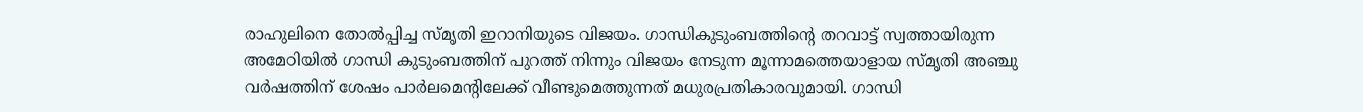രാഹുലിനെ തോല്‍പ്പിച്ച സ്മൃതി ഇറാനിയുടെ വിജയം. ഗാന്ധികുടുംബത്തിന്റെ തറവാട്ട് സ്വത്തായിരുന്ന അമേഠിയില്‍ ഗാന്ധി കുടുംബത്തിന് പുറത്ത് നിന്നും വിജയം നേടുന്ന മൂന്നാമത്തെയാളായ സ്മൃതി അഞ്ചു വര്‍ഷത്തിന് ശേഷം പാര്‍ലമെന്റിലേക്ക് വീണ്ടുമെത്തുന്നത് മധുരപ്രതികാരവുമായി. ഗാന്ധി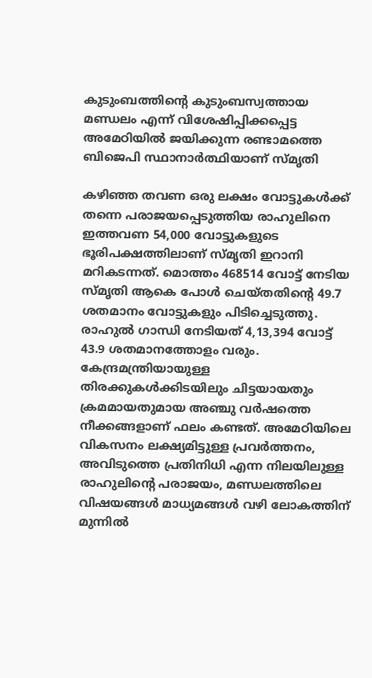കുടുംബത്തിന്റെ കുടുംബസ്വത്തായ മണ്ഡലം എന്ന് വിശേഷിപ്പിക്കപ്പെട്ട അമേഠിയില്‍ ജയിക്കുന്ന രണ്ടാമത്തെ ബിജെപി സ്ഥാനാര്‍ത്ഥിയാണ് സ്മൃതി

കഴിഞ്ഞ തവണ ഒരു ലക്ഷം വോട്ടുകള്‍ക്ക് തന്നെ പരാജയപ്പെടുത്തിയ രാഹുലിനെ ഇത്തവണ 54,000 വോട്ടുകളുടെ ഭൂരിപക്ഷത്തിലാണ് സ്മൃതി ഇറാനി മറികടന്നത്. മൊത്തം 468514 വോട്ട് നേടിയ സ്മൃതി ആകെ പോള്‍ ചെയ്തതിന്റെ 49.7 ശതമാനം വോട്ടുകളും പിടിച്ചെടുത്തു. രാഹുല്‍ ഗാന്ധി നേടിയത് 4,13,394 വോട്ട് 43.9 ശതമാനത്തോളം വരും. കേന്ദ്രമന്ത്രിയായുള്ള തിരക്കുകള്‍ക്കിടയിലും ചിട്ടയായതും ക്രമമായതുമായ അഞ്ചു വര്‍ഷത്തെ നീക്കങ്ങളാണ് ഫലം കണ്ടത്. അമേഠിയിലെ വികസനം ലക്ഷ്യമിട്ടുള്ള പ്രവര്‍ത്തനം, അവിടുത്തെ പ്രതിനിധി എന്ന നിലയിലുള്ള രാഹുലിന്റെ പരാജയം, മണ്ഡലത്തിലെ വിഷയങ്ങള്‍ മാധ്യമങ്ങള്‍ വഴി ലോകത്തിന് മുന്നില്‍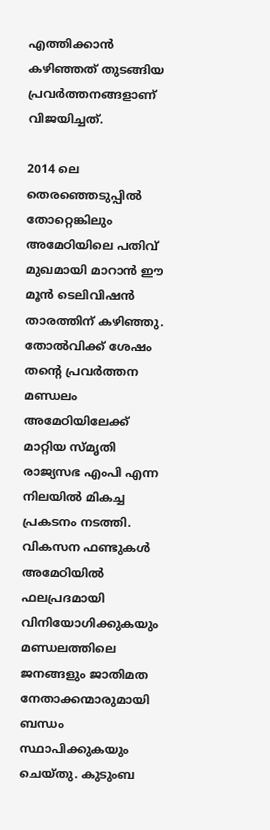എത്തിക്കാന്‍ കഴിഞ്ഞത് തുടങ്ങിയ പ്രവര്‍ത്തനങ്ങളാണ് വിജയിച്ചത്.

2014 ലെ തെരഞ്ഞെടുപ്പില്‍ തോറ്റെങ്കിലും അമേഠിയിലെ പതിവ് മുഖമായി മാറാന്‍ ഈ മൂന്‍ ടെലിവിഷന്‍ താരത്തിന് കഴിഞ്ഞു. തോല്‍വിക്ക് ശേഷം തന്റെ പ്രവര്‍ത്തന മണ്ഡലം അമേഠിയിലേക്ക് മാറ്റിയ സ്മൃതി രാജ്യസഭ എംപി എന്ന നിലയില്‍ മികച്ച പ്രകടനം നടത്തി. വികസന ഫണ്ടുകള്‍ അമേഠിയില്‍ ഫലപ്രദമായി വിനിയോഗിക്കുകയും മണ്ഡലത്തിലെ ജനങ്ങളും ജാതിമത നേതാക്കന്മാരുമായി ബന്ധം സ്ഥാപിക്കുകയും ചെയ്തു. കുടുംബ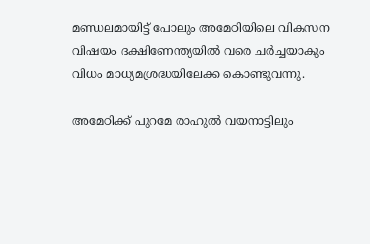മണ്ഡലമായിട്ട് പോലും അമേഠിയിലെ വികസന വിഷയം ദക്ഷിണേന്ത്യയില്‍ വരെ ചര്‍ച്ചയാകും വിധം മാധ്യമശ്രദ്ധയിലേക്ക കൊണ്ടുവന്നു.

അമേഠിക്ക് പുറമേ രാഹുല്‍ വയനാട്ടിലും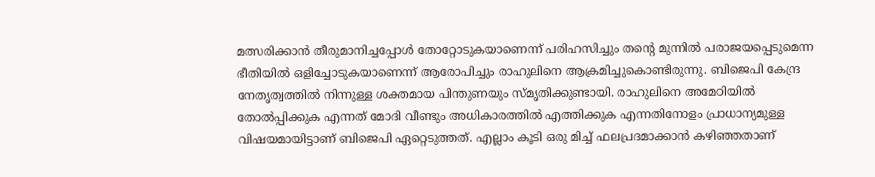മത്സരിക്കാന്‍ തീരുമാനിച്ചപ്പോള്‍ തോറ്റോടുകയാണെന്ന് പരിഹസിച്ചും തന്‍റെ മുന്നില്‍ പരാജയപ്പെടുമെന്ന ഭീതിയില്‍ ഒളിച്ചോടുകയാണെന്ന് ആരോപിച്ചും രാഹുലിനെ ആക്രമിച്ചുകൊണ്ടിരുന്നു. ബിജെപി കേന്ദ്ര നേതൃത്വത്തില്‍ നിന്നുള്ള ശക്തമായ പിന്തുണയും സ്മൃതിക്കുണ്ടായി. രാഹുലിനെ അമേഠിയില്‍ തോല്‍പ്പിക്കുക എന്നത് മോദി വീണ്ടും അധികാരത്തില്‍ എത്തിക്കുക എന്നതിനോളം പ്രാധാന്യമുള്ള വിഷയമായിട്ടാണ് ബിജെപി ഏറ്റെടുത്തത്. എല്ലാം കൂടി ഒരു മിച്ച് ഫലപ്രദമാക്കാന്‍ കഴിഞ്ഞതാണ്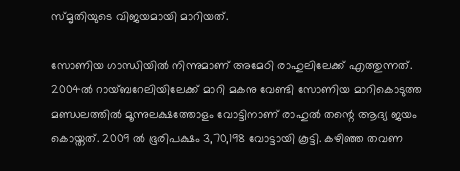സ്മൃതിയുടെ വിജയമായി മാറിയത്.

സോണിയ ഗാന്ധിയില്‍ നിന്നുമാണ് അമേഠി രാഹുലിലേക്ക് എത്തുന്നത്. 2004ൽ റായ്ബറേലിയിലേക്ക് മാറി മകനു വേണ്ടി സോണിയ മാറികൊടുത്ത മണ്ഡലത്തിൽ മൂന്നുലക്ഷത്തോളം വോട്ടിനാണ് രാഹുൽ തന്റെ ആദ്യ ജയം കൊയ്തത്. 2009 ൽ ഭൂരിപക്ഷം 3,70,198 വോട്ടായി കൂട്ടി. കഴിഞ്ഞ തവണ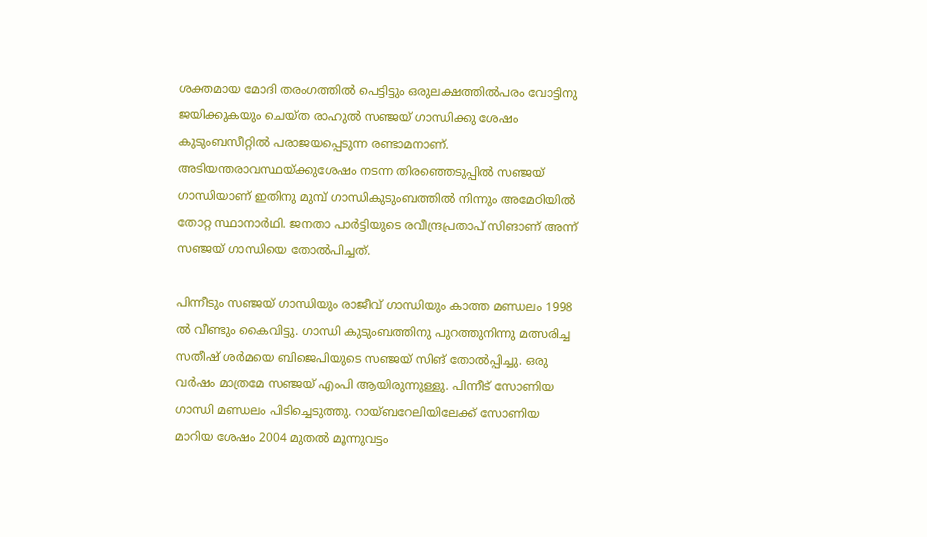ശക്തമായ മോദി തരംഗത്തിൽ പെട്ടിട്ടും ഒരുലക്ഷത്തിൽപരം വോട്ടിനു ജയിക്കുകയും ചെയ്ത രാഹുല്‍ സഞ്ജയ് ഗാന്ധിക്കു ശേഷം കുടുംബസീറ്റില്‍ പരാജയപ്പെടുന്ന രണ്ടാമനാണ്. അടിയന്തരാവസ്ഥയ്ക്കുശേഷം നടന്ന തിരഞ്ഞെടുപ്പിൽ സഞ്ജയ് ഗാന്ധിയാണ് ഇതിനു മുമ്പ് ഗാന്ധികുടുംബത്തിൽ നിന്നും അമേഠിയിൽ തോറ്റ സ്ഥാനാർഥി. ജനതാ പാർട്ടിയുടെ രവീന്ദ്രപ്രതാപ് സിങാണ് അന്ന് സഞ്ജയ്‌ ഗാന്ധിയെ തോൽപിച്ചത്.

പിന്നീടും സഞ്ജയ് ഗാന്ധിയും രാജീവ് ഗാന്ധിയും കാത്ത മണ്ഡലം 1998 ല്‍ വീണ്ടും കൈവിട്ടു. ഗാന്ധി കുടുംബത്തിനു പുറത്തുനിന്നു മത്സരിച്ച സതീഷ് ശർമയെ ബിജെപിയുടെ സഞ്ജയ് സിങ് തോൽപ്പിച്ചു. ഒരു വർഷം മാത്രമ‌േ സഞ്ജയ് എംപി ആയിരുന്നുള്ളു. പിന്നീട് സോണിയ ഗാന്ധി മണ്ഡലം പിടിച്ചെടുത്തു. റായ്ബറേലിയിലേക്ക് സോണിയ മാറിയ ശേഷം 2004 മുതൽ മൂന്നുവട്ടം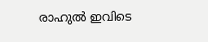രാഹുൽ ഇവിടെ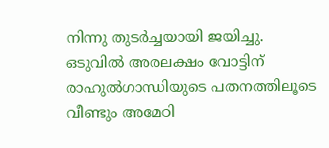നിന്നു തുടർച്ചയായി ജയിച്ചു. ഒടുവില്‍ അരലക്ഷം വോട്ടിന് രാഹുല്‍ഗാന്ധിയുടെ പതനത്തിലൂടെ വീണ്ടും അമേഠി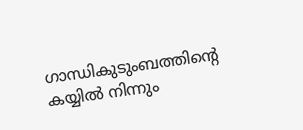ഗാന്ധികുടുംബത്തിന്റെ കയ്യില്‍ നിന്നും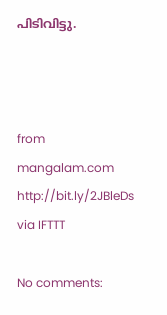പിടിവിട്ടു.



from mangalam.com http://bit.ly/2JBleDs
via IFTTT

No comments: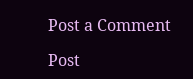Post a Comment

Post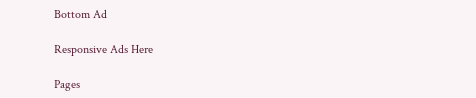Bottom Ad

Responsive Ads Here

Pages